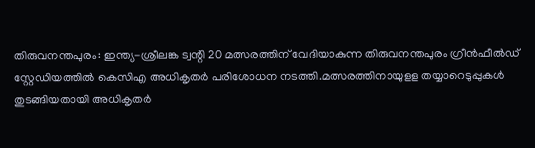തിരുവനന്തപുരം: ഇന്ത്യ-ശ്രീലങ്ക ട്വന്റി 20 മത്സരത്തിന് വേദിയാകുന്ന തിരുവനന്തപുരം ഗ്രീന്‍ഫീല്‍ഡ് സ്റ്റേഡിയത്തില്‍ കെസിഎ അധികൃതര്‍ പരിശോധന നടത്തി.മത്സരത്തിനായുളള തയ്യാറെടുപ്പുകള്‍ തുടങ്ങിയതായി അധികൃതര്‍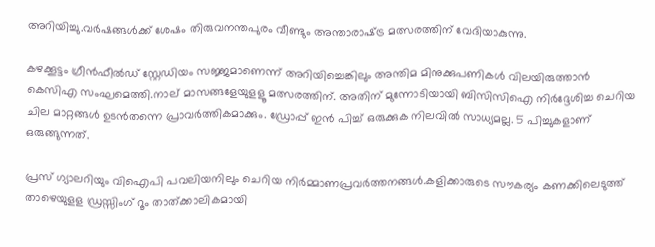അറിയിച്ചു.വര്‍ഷങ്ങള്‍ക്ക് ശേഷം തിരുവനന്തപുരം വീണ്ടും അന്താരാഷ്‌ട്ര മത്സരത്തിന് വേദിയാകുന്നു.

കഴക്കൂട്ടം ഗ്രീന്‍ഫീല്‍ഡ് സ്റ്റേഡിയം സജ്ജമാണെന്ന് അറിയിച്ചെങ്കിലും അന്തിമ മിനുക്കുപണികള്‍ വിലയിരുത്താന്‍ കെസിഎ സംഘമെത്തി.നാല് മാസങ്ങളേയുളളൂ മത്സരത്തിന്. അതിന് മുന്നോടിയായി ബിസിസിഐ നിര്‍ദ്ദേശിച്ച ചെറിയ ചില മാറ്റങ്ങള്‍ ഉടന്‍തന്നെ പ്രാവര്‍ത്തികമാക്കും. ഡ്രോപ്പ് ഇന്‍ പിച്ച് ഒരുക്കുക നിലവില്‍ സാധ്യമല്ല. 5 പിച്ചുകളാണ് ഒരുങ്ങുന്നത്.

പ്രസ് ഗ്യാലറിയും വിഐപി പവലിയനിലും ചെറിയ നിര്‍മ്മാണപ്രവര്‍ത്തനങ്ങള്‍.കളിക്കാരുടെ സൗകര്യം കണക്കിലെടുത്ത് താഴെയുളള ഡ്രസ്സിംഗ് റൂം താത്ക്കാലികമായി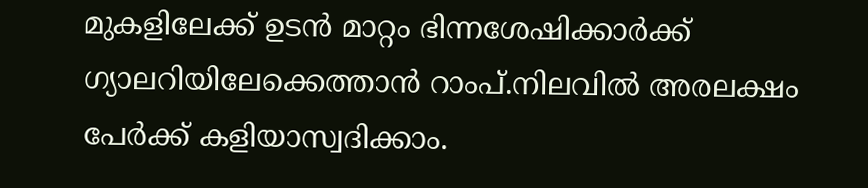മുകളിലേക്ക് ഉടന്‍ മാറ്റം ഭിന്നശേഷിക്കാര്‍ക്ക് ഗ്യാലറിയിലേക്കെത്താന്‍ റാംപ്.നിലവില്‍ അരലക്ഷം പേര്‍ക്ക് കളിയാസ്വദിക്കാം.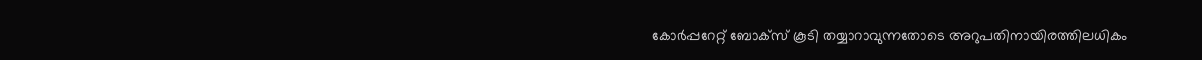കോര്‍പ്പറേറ്റ് ബോക്‌സ് കൂടി തയ്യാറാവുന്നതോടെ അറുപതിനായിരത്തിലധികം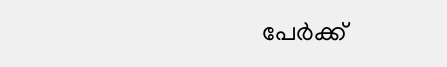പേര്‍ക്ക്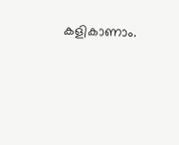കളികാണാം.